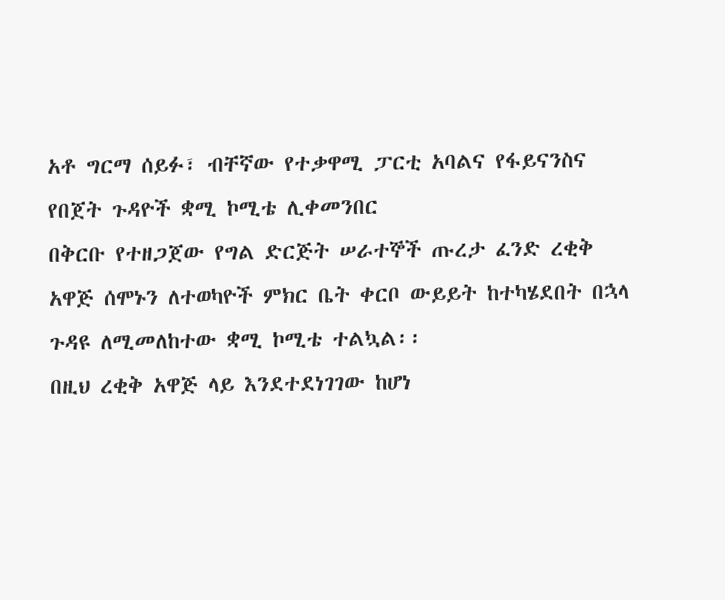አቶ ግርማ ሰይፉ፣ ብቸኛው የተቃዋሚ ፓርቲ አባልና የፋይናንስና የበጀት ጉዳዮች ቋሚ ኮሚቴ ሊቀመንበር
በቅርቡ የተዘጋጀው የግል ድርጅት ሠራተኞች ጡረታ ፈንድ ረቂቅ አዋጅ ሰሞኑን ለተወካዮች ምክር ቤት ቀርቦ ውይይት ከተካሄደበት በኋላ ጉዳዩ ለሚመለከተው ቋሚ ኮሚቴ ተልኳል፡፡
በዚህ ረቂቅ አዋጅ ላይ እንደተደነገገው ከሆነ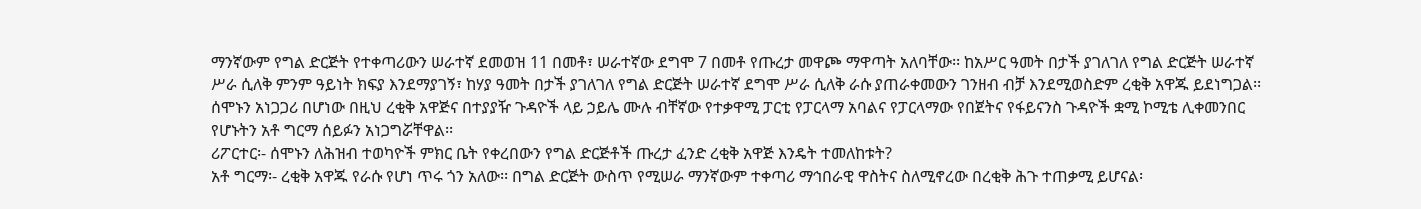ማንኛውም የግል ድርጅት የተቀጣሪውን ሠራተኛ ደመወዝ 11 በመቶ፣ ሠራተኛው ደግሞ 7 በመቶ የጡረታ መዋጮ ማዋጣት አለባቸው፡፡ ከአሥር ዓመት በታች ያገለገለ የግል ድርጅት ሠራተኛ ሥራ ሲለቅ ምንም ዓይነት ክፍያ እንደማያገኝ፣ ከሃያ ዓመት በታች ያገለገለ የግል ድርጅት ሠራተኛ ደግሞ ሥራ ሲለቅ ራሱ ያጠራቀመውን ገንዘብ ብቻ እንደሚወስድም ረቂቅ አዋጁ ይደነግጋል፡፡ ሰሞኑን አነጋጋሪ በሆነው በዚህ ረቂቅ አዋጅና በተያያዥ ጉዳዮች ላይ ኃይሌ ሙሉ ብቸኛው የተቃዋሚ ፓርቲ የፓርላማ አባልና የፓርላማው የበጀትና የፋይናንስ ጉዳዮች ቋሚ ኮሚቴ ሊቀመንበር የሆኑትን አቶ ግርማ ሰይፉን አነጋግሯቸዋል፡፡
ሪፖርተር፡- ሰሞኑን ለሕዝብ ተወካዮች ምክር ቤት የቀረበውን የግል ድርጅቶች ጡረታ ፈንድ ረቂቅ አዋጅ እንዴት ተመለከቱት?
አቶ ግርማ፡- ረቂቅ አዋጁ የራሱ የሆነ ጥሩ ጎን አለው፡፡ በግል ድርጅት ውስጥ የሚሠራ ማንኛውም ተቀጣሪ ማኅበራዊ ዋስትና ስለሚኖረው በረቂቅ ሕጉ ተጠቃሚ ይሆናል፡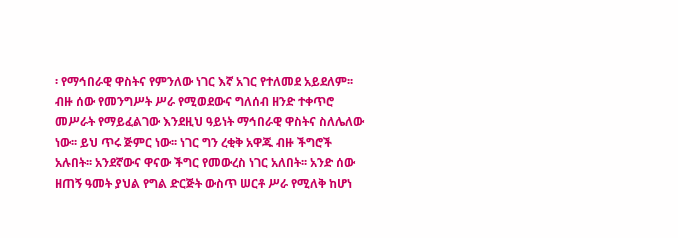፡ የማኅበራዊ ዋስትና የምንለው ነገር እኛ አገር የተለመደ አይደለም፡፡ ብዙ ሰው የመንግሥት ሥራ የሚወደውና ግለሰብ ዘንድ ተቀጥሮ መሥራት የማይፈልገው እንደዚህ ዓይነት ማኅበራዊ ዋስትና ስለሌለው ነው፡፡ ይህ ጥሩ ጅምር ነው፡፡ ነገር ግን ረቂቅ አዋጁ ብዙ ችግሮች አሉበት፡፡ አንደኛውና ዋናው ችግር የመውረስ ነገር አለበት፡፡ አንድ ሰው ዘጠኝ ዓመት ያህል የግል ድርጅት ውስጥ ሠርቶ ሥራ የሚለቅ ከሆነ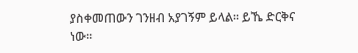ያስቀመጠውን ገንዘብ አያገኝም ይላል፡፡ ይኼ ድርቅና ነው፡፡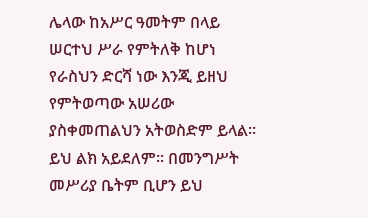ሌላው ከአሥር ዓመትም በላይ ሠርተህ ሥራ የምትለቅ ከሆነ የራስህን ድርሻ ነው እንጂ ይዘህ የምትወጣው አሠሪው ያስቀመጠልህን አትወስድም ይላል፡፡ ይህ ልክ አይደለም፡፡ በመንግሥት መሥሪያ ቤትም ቢሆን ይህ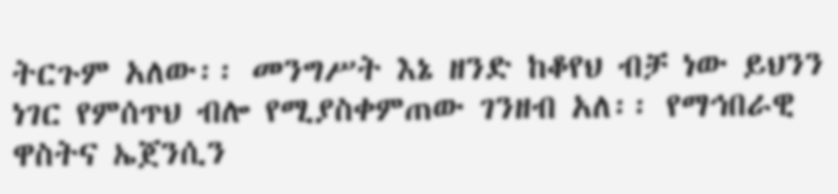ትርጉም አለው፡፡ መንግሥት እኔ ዘንድ ከቆየህ ብቻ ነው ይህንን ነገር የምሰጥህ ብሎ የሚያስቀምጠው ገንዘብ አለ፡፡ የማኅበራዊ ዋስትና ኤጀንሲን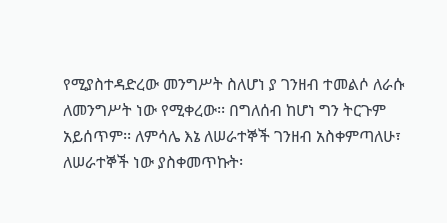የሚያስተዳድረው መንግሥት ስለሆነ ያ ገንዘብ ተመልሶ ለራሱ ለመንግሥት ነው የሚቀረው፡፡ በግለሰብ ከሆነ ግን ትርጉም አይሰጥም፡፡ ለምሳሌ እኔ ለሠራተኞች ገንዘብ አስቀምጣለሁ፣ ለሠራተኞች ነው ያስቀመጥኩት፡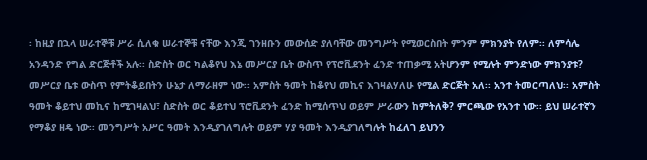፡ ከዚያ በኋላ ሠራተኞቹ ሥራ ሲለቁ ሠራተኞቹ ናቸው እንጂ ገንዘቡን መውሰድ ያለባቸው መንግሥት የሚወርስበት ምንም ምክንያት የለም፡፡ ለምሳሌ አንዳንድ የግል ድርጅቶች አሉ፡፡ ስድስት ወር ካልቆየህ እኔ መሥርያ ቤት ውስጥ የፕሮቪደንት ፈንድ ተጠቃሚ አትሆንም የሚሉት ምንድነው ምክንያቱ? መሥርያ ቤቱ ውስጥ የምትቆይበትን ሁኔታ ለማራዘም ነው፡፡ አምስት ዓመት ከቆየህ መኪና እገዛልሃለሁ የሚል ድርጅት አለ፡፡ አንተ ትመርጣለህ፡፡ አምስት ዓመት ቆይተህ መኪና ከሚገዛልህ፣ ስድስት ወር ቆይተህ ፕሮቪደንት ፈንድ ከሚሰጥህ ወይም ሥራውን ከምትለቅ? ምርጫው የአንተ ነው፡፡ ይህ ሠራተኛን የማቆያ ዘዴ ነው፡፡ መንግሥት አሥር ዓመት እንዲያገለግሉት ወይም ሃያ ዓመት እንዲያገለግሉት ከፈለገ ይህንን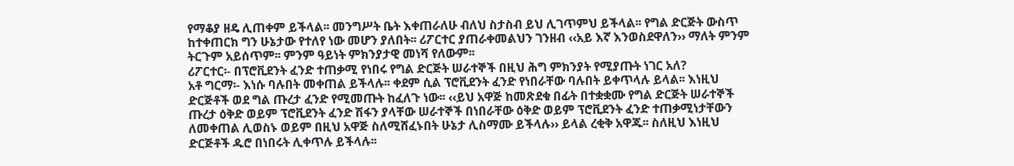የማቆያ ዘዴ ሊጠቀም ይችላል፡፡ መንግሥት ቤት እቀጠራለሁ ብለህ ስታስብ ይህ ሊገጥምህ ይችላል፡፡ የግል ድርጅት ውስጥ ከተቀጠርክ ግን ሁኔታው የተለየ ነው መሆን ያለበት፡፡ ሪፖርተር ያጠራቀመልህን ገንዘብ ‹‹አይ እኛ እንወስደዋለን›› ማለት ምንም ትርጉም አይሰጥም፡፡ ምንም ዓይነት ምክንያታዊ መነሻ የለውም፡፡
ሪፖርተር፡- በፕሮቪደንት ፈንድ ተጠቃሚ የነበሩ የግል ድርጅት ሠራተኞች በዚህ ሕግ ምክንያት የሚያጡት ነገር አለ?
አቶ ግርማ፡- እነሱ ባሉበት መቀጠል ይችላሉ፡፡ ቀደም ሲል ፕሮቪደንት ፈንድ የነበራቸው ባሉበት ይቀጥላሉ ይላል፡፡ እነዚህ ድርጅቶች ወደ ግል ጡረታ ፈንድ የሚመጡት ከፈለጉ ነው፡፡ ‹‹ይህ አዋጅ ከመጽደቁ በፊት በተቋቋሙ የግል ድርጅት ሠራተኞች ጡረታ ዕቅድ ወይም ፕሮቪደንት ፈንድ ሽፋን ያላቸው ሠራተኞች በነበራቸው ዕቅድ ወይም ፕሮቪደንት ፈንድ ተጠቃሚነታቸውን ለመቀጠል ሊወስኑ ወይም በዚህ አዋጅ ስለሚሸፈኑበት ሁኔታ ሊስማሙ ይችላሉ›› ይላል ረቂቅ አዋጁ፡፡ ስለዚህ እነዚህ ድርጅቶች ዱሮ በነበሩት ሊቀጥሉ ይችላሉ፡፡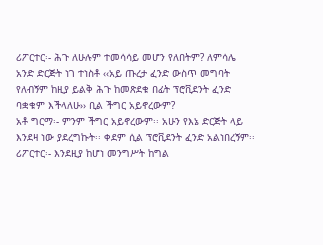ሪፖርተር፡- ሕጉ ለሁሉም ተመሳሳይ መሆን የለበትም? ለምሳሌ አንድ ድርጅት ነገ ተነስቶ ‹‹አይ ጡረታ ፈንድ ውስጥ መግባት የለብኝም ከዚያ ይልቅ ሕጉ ከመጽደቁ በፊት ፕሮቪደንት ፈንድ ባቋቁም እችላለሁ›› ቢል ችግር አይኖረውም?
አቶ ግርማ፡- ምንም ችግር አይኖረውም፡፡ አሁን የእኔ ድርጅት ላይ እንደዛ ነው ያደረግኩት፡፡ ቀደም ሲል ፕሮቪደንት ፈንድ አልነበረኝም፡፡
ሪፖርተር፡- እንደዚያ ከሆነ መንግሥት ከግል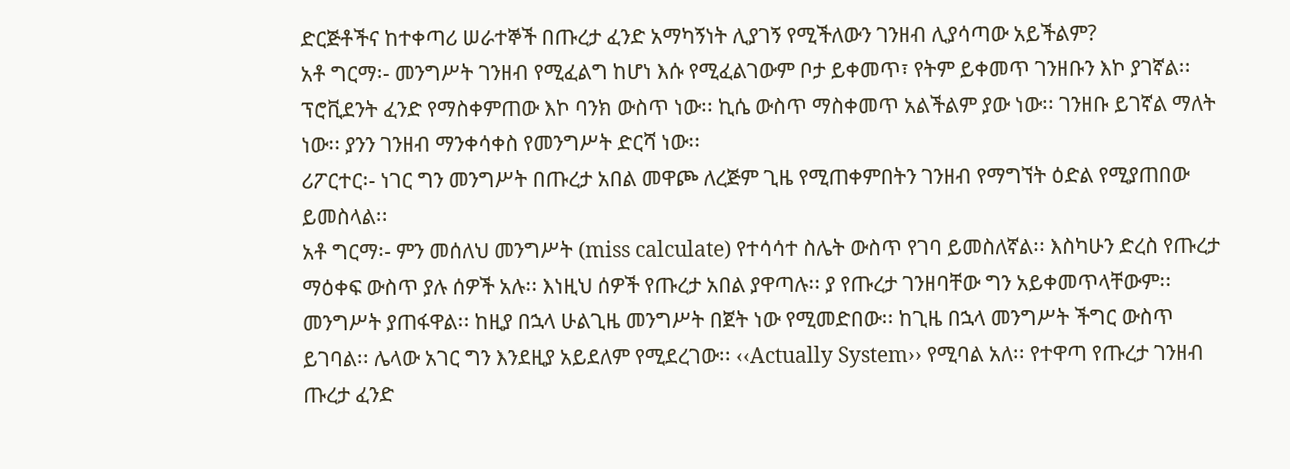ድርጅቶችና ከተቀጣሪ ሠራተኞች በጡረታ ፈንድ አማካኝነት ሊያገኝ የሚችለውን ገንዘብ ሊያሳጣው አይችልም?
አቶ ግርማ፡- መንግሥት ገንዘብ የሚፈልግ ከሆነ እሱ የሚፈልገውም ቦታ ይቀመጥ፣ የትም ይቀመጥ ገንዘቡን እኮ ያገኛል፡፡ ፕሮቪደንት ፈንድ የማስቀምጠው እኮ ባንክ ውስጥ ነው፡፡ ኪሴ ውስጥ ማስቀመጥ አልችልም ያው ነው፡፡ ገንዘቡ ይገኛል ማለት ነው፡፡ ያንን ገንዘብ ማንቀሳቀስ የመንግሥት ድርሻ ነው፡፡
ሪፖርተር፡- ነገር ግን መንግሥት በጡረታ አበል መዋጮ ለረጅም ጊዜ የሚጠቀምበትን ገንዘብ የማግኘት ዕድል የሚያጠበው ይመስላል፡፡
አቶ ግርማ፡- ምን መሰለህ መንግሥት (miss calculate) የተሳሳተ ስሌት ውስጥ የገባ ይመስለኛል፡፡ እስካሁን ድረስ የጡረታ ማዕቀፍ ውስጥ ያሉ ሰዎች አሉ፡፡ እነዚህ ሰዎች የጡረታ አበል ያዋጣሉ፡፡ ያ የጡረታ ገንዘባቸው ግን አይቀመጥላቸውም፡፡ መንግሥት ያጠፋዋል፡፡ ከዚያ በኋላ ሁልጊዜ መንግሥት በጀት ነው የሚመድበው፡፡ ከጊዜ በኋላ መንግሥት ችግር ውስጥ ይገባል፡፡ ሌላው አገር ግን እንደዚያ አይደለም የሚደረገው፡፡ ‹‹Actually System›› የሚባል አለ፡፡ የተዋጣ የጡረታ ገንዘብ ጡረታ ፈንድ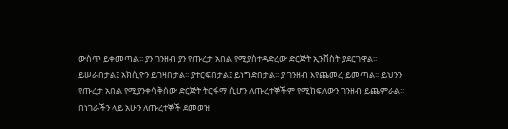ውስጥ ይቀመጣል፡፡ ያን ገንዘብ ያን የጡረታ አበል የሚያስተዳድረው ድርጅት ኢንቨስት ያደርገዋል፡፡ ይሠራበታል፤ አክሲዮን ይገዛበታል፡፡ ያተርፍበታል፤ ይነግድበታል፡፡ ያ ገንዘብ እየጨመረ ይመጣል፡፡ ይህንን የጡረታ አበል የሚያንቀሳቅሰው ድርጅት ትርፋማ ሲሆን ለጡረተኞችም የሚከፍለውን ገንዘብ ይጨምራል፡፡ በነገራችን ላይ አሁን ለጡረተኞች ደመወዝ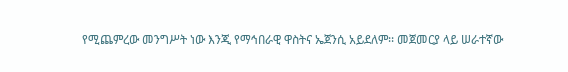የሚጨምረው መንግሥት ነው እንጂ የማኅበራዊ ዋስትና ኤጀንሲ አይደለም፡፡ መጀመርያ ላይ ሠራተኛው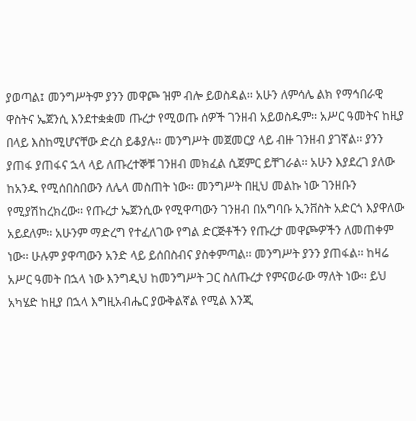ያወጣል፤ መንግሥትም ያንን መዋጮ ዝም ብሎ ይወስዳል፡፡ አሁን ለምሳሌ ልክ የማኅበራዊ ዋስትና ኤጀንሲ እንደተቋቋመ ጡረታ የሚወጡ ሰዎች ገንዘብ አይወስዱም፡፡ አሥር ዓመትና ከዚያ በላይ እስከሚሆናቸው ድረስ ይቆያሉ፡፡ መንግሥት መጀመርያ ላይ ብዙ ገንዘብ ያገኛል፡፡ ያንን ያጠፋ ያጠፋና ኋላ ላይ ለጡረተኞቹ ገንዘብ መክፈል ሲጀምር ይቸገራል፡፡ አሁን እያደረገ ያለው ከአንዱ የሚሰበስበውን ለሌላ መስጠት ነው፡፡ መንግሥት በዚህ መልኩ ነው ገንዘቡን የሚያሽከረክረው፡፡ የጡረታ ኤጀንሲው የሚዋጣውን ገንዘብ በአግባቡ ኢንቨስት አድርጎ እያዋለው አይደለም፡፡ አሁንም ማድረግ የተፈለገው የግል ድርጅቶችን የጡረታ መዋጮዎችን ለመጠቀም ነው፡፡ ሁሉም ያዋጣውን አንድ ላይ ይሰበስብና ያስቀምጣል፡፡ መንግሥት ያንን ያጠፋል፡፡ ከዛሬ አሥር ዓመት በኋላ ነው እንግዲህ ከመንግሥት ጋር ስለጡረታ የምናወራው ማለት ነው፡፡ ይህ አካሄድ ከዚያ በኋላ እግዚአብሔር ያውቅልኛል የሚል እንጂ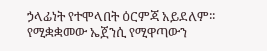ኃላፊነት የተሞላበት ዕርምጃ አይደለም፡፡ የሚቋቋመው ኤጀንሲ የሚዋጣውን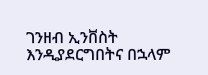ገንዘብ ኢንቨስት እንዲያደርግበትና በኋላም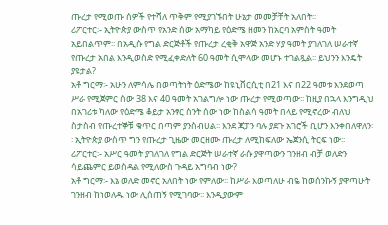ጡረታ የሚወጡ ሰዎች የተሻለ ጥቅም የሚያገኙበት ሁኔታ መመቻቸት አለበት፡፡
ሪፖርተር፡- ኢትዮጵያ ውስጥ የአንድ ሰው አማካይ የዕድሜ ዘመን ከአርባ አምስት ዓመት አይበልጥም፡፡ በአዲሱ የግል ድርጅቶች የጡረታ ረቂቅ አዋጅ አንድ ሃያ ዓመት ያገለገለ ሠራተኛ የጡረታ አበል እንዲወስድ የሚፈቀድለት 60 ዓመት ሲሞላው መሆኑ ተገልጿል፡፡ ይህንን እንዴት ያዩታል?
አቶ ግርማ፡- አሁን ለምሳሌ በወጣትነት ዕድሜው ከዩኒቨርሲቲ በ21 እና በ22 ዓመቱ እንደወጣ ሥራ የሚጀምር ሰው 38 እና 40 ዓመት አገልግሎ ነው ጡረታ የሚወጣው፡፡ ከዚያ በኋላ እንግዲህ በአገሪቱ ካለው የዕድሜ ቆይታ አንፃር ስንት ሰው ነው ከስልሳ ዓመት በላይ የሚኖረው ብለህ ስታስብ የጡረተኞቹ ቁጥር በጣም ያንስብሀል፡፡ እንደ ጃፓን ባሉ ያደጉ አገሮች ቢሆን እንቀበለዋለን፡፡ ኢትዮጵያ ውስጥ ግን የጡረታ ጊዜው መርዘሙ ጡረታ ለሚከፍለው ኤጀንሲ ትርፍ ነው፡፡
ሪፖርተር፡- አሥር ዓመት ያገለገለ የግል ድርጅት ሠራተኛ ራሱ ያዋጣውን ገንዘብ ብቻ ወለድን ሳይጨምር ይወስዳል የሚለውስ ጉዳይ አግባብ ነው?
አቶ ግርማ፡- እኔ ወለድ መኖር አለበት ነው የምለው፡፡ ከሥራ እወጣለሁ ብዬ ከወሰንኩኝ ያዋጣሁት ገንዘብ ከነወለዱ ነው ሊሰጠኝ የሚገባው፡፡ እንዲያውም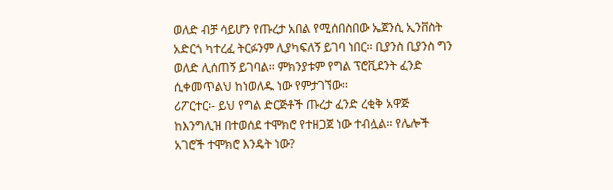ወለድ ብቻ ሳይሆን የጡረታ አበል የሚሰበስበው ኤጀንሲ ኢንቨስት አድርጎ ካተረፈ ትርፉንም ሊያካፍለኝ ይገባ ነበር፡፡ ቢያንስ ቢያንስ ግን ወለድ ሊሰጠኝ ይገባል፡፡ ምክንያቱም የግል ፕሮቪደንት ፈንድ ሲቀመጥልህ ከነወለዱ ነው የምታገኘው፡፡
ሪፖርተር፡- ይህ የግል ድርጅቶች ጡረታ ፈንድ ረቂቅ አዋጅ ከእንግሊዝ በተወሰደ ተሞክሮ የተዘጋጀ ነው ተብሏል፡፡ የሌሎች አገሮች ተሞክሮ እንዴት ነው?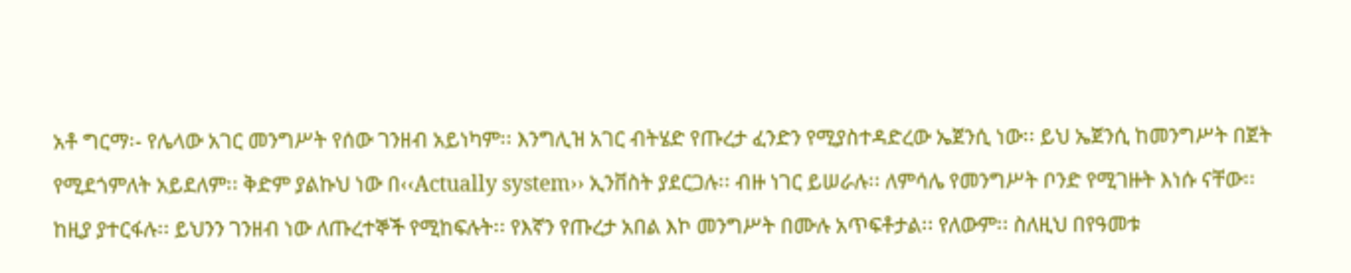አቶ ግርማ፡- የሌላው አገር መንግሥት የሰው ገንዘብ አይነካም፡፡ እንግሊዝ አገር ብትሄድ የጡረታ ፈንድን የሚያስተዳድረው ኤጀንሲ ነው፡፡ ይህ ኤጀንሲ ከመንግሥት በጀት የሚደጎምለት አይደለም፡፡ ቅድም ያልኩህ ነው በ‹‹Actually system›› ኢንቨስት ያደርጋሉ፡፡ ብዙ ነገር ይሠራሉ፡፡ ለምሳሌ የመንግሥት ቦንድ የሚገዙት እነሱ ናቸው፡፡ ከዚያ ያተርፋሉ፡፡ ይህንን ገንዘብ ነው ለጡረተኞች የሚከፍሉት፡፡ የእኛን የጡረታ አበል እኮ መንግሥት በሙሉ አጥፍቶታል፡፡ የለውም፡፡ ስለዚህ በየዓመቱ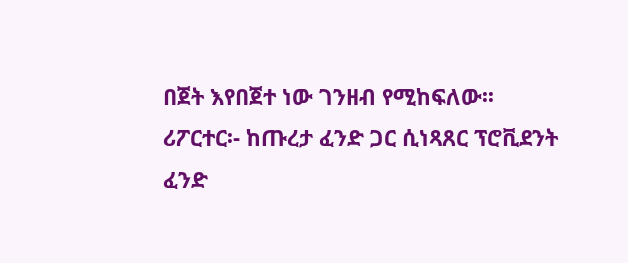በጀት እየበጀተ ነው ገንዘብ የሚከፍለው፡፡
ሪፖርተር፡- ከጡረታ ፈንድ ጋር ሲነጻጸር ፕሮቪደንት ፈንድ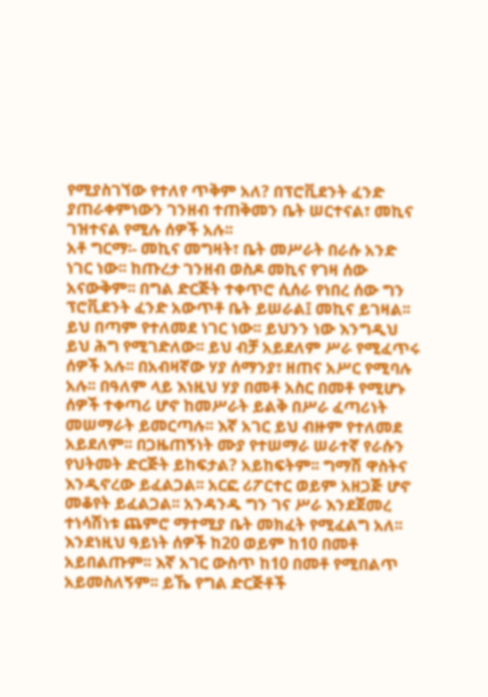የሚያስገኘው የተለየ ጥቅም አለ? በፕሮቪደንት ፈንድ ያጠራቀምነውን ገንዘብ ተጠቅመን ቤት ሠርተናል፣ መኪና ገዝተናል የሚሉ ሰዎች አሉ፡፡
አቶ ግርማ፡- መኪና መግዛት፣ ቤት መሥራት በራሱ አንድ ነገር ነው፡፡ ከጡረታ ገንዘብ ወስዶ መኪና የገዛ ሰው አናውቅም፡፡ በግል ድርጅት ተቀጥሮ ሲሰራ የነበረ ሰው ግን ፕሮቪደንት ፈንድ አውጥቶ ቤት ይሠራል፤ መኪና ይገዛል፡፡ ይህ በጣም የተለመደ ነገር ነው፡፡ ይህንን ነው እንግዲህ ይህ ሕግ የሚገድለው፡፡ ይህ ብቻ አይደለም ሥራ የሚፈጥሩ ሰዎች አሉ፡፡ በአብዛኛው ሃያ ሰማንያ፣ ዘጠና አሥር የሚባሉ አሉ፡፡ በዓለም ላይ እነዚህ ሃያ በመቶ አስር በመቶ የሚሆኑ ሰዎች ተቀጣሪ ሆኖ ከመሥራት ይልቅ በሥራ ፈጣሪነት መሠማራት ይመርጣሉ፡፡ እኛ አገር ይህ ብዙም የተለመደ አይደለም፡፡ በጋዜጠኝነት ሙያ የተሠማራ ሠራተኛ የራሱን የህትመት ድርጅት ይከፍታል? አይከፍትም፡፡ ግማሽ ዋስትና እንዲኖረው ይፈልጋል፡፡ አርፎ ሪፖርተር ወይም አዘጋጅ ሆኖ መቆየት ይፈልጋል፡፡ አንዳንዱ ግን ገና ሥራ እንደጀመረ ተነሳሽነቱ ጨምሮ ማተሚያ ቤት መክፈት የሚፈልግ አለ፡፡ እንደነዚህ ዓይነት ሰዎች ከ20 ወይም ከ10 በመቶ አይበልጡም፡፡ እኛ አገር ውስጥ ከ10 በመቶ የሚበልጥ አይመስለኝም፡፡ ይኼ የግል ድርጅቶች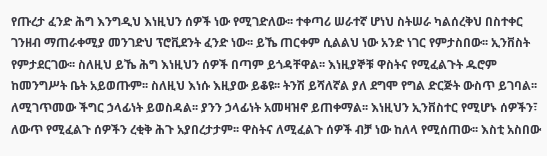የጡረታ ፈንድ ሕግ እንግዲህ እነዚህን ሰዎች ነው የሚገድለው፡፡ ተቀጣሪ ሠራተኛ ሆነህ ስትሠራ ካልሰረቅህ በስተቀር ገንዘብ ማጠራቀሚያ መንገድህ ፕሮቪደንት ፈንድ ነው፡፡ ይኼ ጠርቀም ሲልልህ ነው አንድ ነገር የምታስበው፡፡ ኢንቨስት የምታደርገው፡፡ ስለዚህ ይኼ ሕግ እነዚህን ሰዎች በጣም ይጎዳቸዋል፡፡ እነዚያኞቹ ዋስትና የሚፈልጉት ዱሮም ከመንግሥት ቤት አይወጡም፡፡ ስለዚህ እነሱ እዚያው ይቆዩ፡፡ ትንሽ ይሻለኛል ያለ ደግሞ የግል ድርጅት ውስጥ ይገባል፡፡ ለሚገጥመው ችግር ኃላፊነት ይወስዳል፡፡ ያንን ኃላፊነት አመዛዝኖ ይጠቀማል፡፡ እነዚህን ኢንቨስተር የሚሆኑ ሰዎችን፣ ለውጥ የሚፈልጉ ሰዎችን ረቂቅ ሕጉ አያበረታታም፡፡ ዋስትና ለሚፈልጉ ሰዎች ብቻ ነው ከለላ የሚሰጠው፡፡ እስቲ አስበው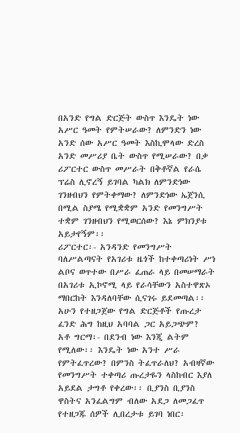በአንድ የግል ድርጅት ውስጥ እንዴት ነው አሥር ዓመት የምትሠራው? ለምንድን ነው አንድ ሰው አሥር ዓመት እስኪሞላው ድረስ አንድ መሥሪያ ቤት ውስጥ የሚሠራው? በቃ ሪፖርተር ውስጥ መሥራት በቅቶኛል የራሴ ፕሬስ ሊኖረኝ ይገባል ካልክ ለምንድነው ገንዘብህን የምትቀማው? ለምንድነው ኤጀንሲ በሚል ስያሜ የሚቋቋም አንድ የመንግሥት ተቋም ገንዘብህን የሚወርሰው? እኔ ምክንያቱ አይታየኝም፡፡
ሪፖርተር፡- አንዳንድ የመንግሥት ባለሥልጣናት የአገሪቱ ዜጎች ከተቀጣሪነት ሥነ ልቦና ወጥተው በሥራ ፈጠራ ላይ በመሠማራት በአገሪቱ ኢኮኖሚ ላይ የራሳቸውን አስተዋጽኦ ማበርከት እንዳለባቸው ሲናገሩ ይደመጣል፡፡ አሁን የተዘጋጀው የግል ድርጅቶች የጡረታ ፈንድ ሕግ ከዚህ አባባል ጋር አይጋጭም?
አቶ ግርማ፡- በደንብ ነው እንጂ ልትም የሚለው፡፡ እንዴት ነው አንተ ሥራ የምትፈጥረው? በምንስ ትፈጥራለህ? አብዛኛው የመንግሥት ተቀጣሪ ጡረታዬን ላስከብር እያለ አይደል ታግቶ የቀረው፡፡ ቢያንስ ቢያንስ ዋስትና አንፈልግም ብለው አደጋ ለመጋፈጥ የተዘጋጁ ሰዎች ሊበረታቱ ይገባ ነበር፡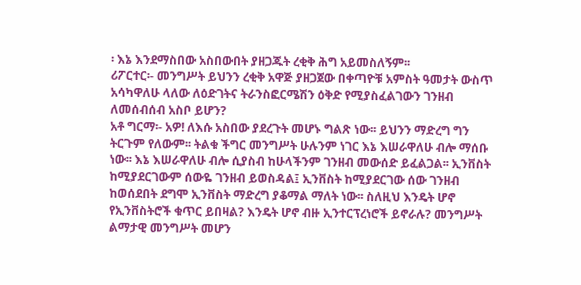፡ እኔ እንደማስበው አስበውበት ያዘጋጁት ረቂቅ ሕግ አይመስለኝም፡፡
ሪፖርተር፡- መንግሥት ይህንን ረቂቅ አዋጅ ያዘጋጀው በቀጣዮቹ አምስት ዓመታት ውስጥ አሳካዋለሁ ላለው ለዕድገትና ትራንስፎርሜሽን ዕቅድ የሚያስፈልገውን ገንዘብ ለመሰብሰብ አስቦ ይሆን?
አቶ ግርማ፡- አዎ! ለእሱ አስበው ያደረጉት መሆኑ ግልጽ ነው፡፡ ይህንን ማድረግ ግን ትርጉም የለውም፡፡ ትልቁ ችግር መንግሥት ሁሉንም ነገር እኔ እሠራዋለሁ ብሎ ማሰቡ ነው፡፡ እኔ እሠራዋለሁ ብሎ ሲያስብ ከሁላችንም ገንዘብ መውሰድ ይፈልጋል፡፡ ኢንቨስት ከሚያደርገውም ሰውዬ ገንዘብ ይወስዳል፤ ኢንቨስት ከሚያደርገው ሰው ገንዘብ ከወሰደበት ደግሞ ኢንቨስት ማድረግ ያቆማል ማለት ነው፡፡ ስለዚህ እንዴት ሆኖ የኢንቨስትሮች ቁጥር ይበዛል? እንዴት ሆኖ ብዙ ኢንተርፕረነሮች ይኖራሉ? መንግሥት ልማታዊ መንግሥት መሆን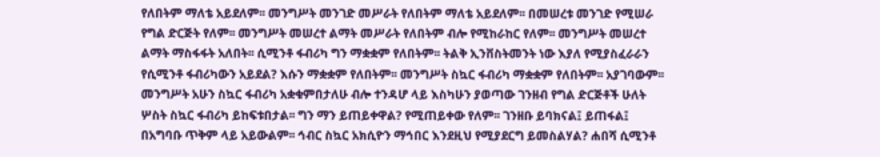የለበትም ማለቴ አይደለም፡፡ መንግሥት መንገድ መሥራት የለበትም ማለቴ አይደለም፡፡ በመሠረቱ መንገድ የሚሠራ የግል ድርጅት የለም፡፡ መንግሥት መሠረተ ልማት መሥራት የለበትም ብሎ የሚከራከር የለም፡፡ መንግሥት መሠረተ ልማት ማስፋፋት አለበት፡፡ ሲሚንቶ ፋብሪካ ግን ማቋቋም የለበትም፡፡ ትልቅ ኢንቨስትመንት ነው እያለ የሚያስፈራራን የሲሚንቶ ፋብሪካውን አይደል? እሱን ማቋቋም የለበትም፡፡ መንግሥት ስኳር ፋብሪካ ማቋቋም የለበትም፡፡ አያገባውም፡፡ መንግሥት አሁን ስኳር ፋብሪካ አቋቁምበታለሁ ብሎ ተንዳሆ ላይ እስካሁን ያወጣው ገንዘብ የግል ድርጅቶች ሁለት ሦስት ስኳር ፋብሪካ ይከፍቱበታል፡፡ ግን ማን ይጠይቀዋል? የሚጠይቀው የለም፡፡ ገንዘቡ ይባክናል፤ ይጠፋል፤ በአግባቡ ጥቅም ላይ አይውልም፡፡ ኅብር ስኳር አክሲዮን ማኅበር እንደዚህ የሚያደርግ ይመስልሃል? ሐበሻ ሲሚንቶ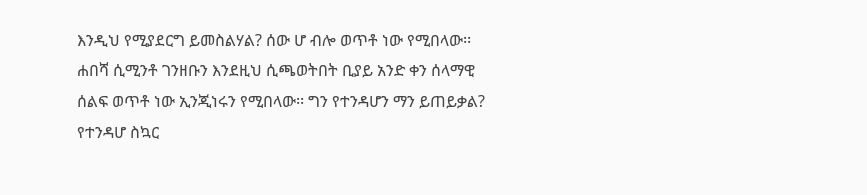እንዲህ የሚያደርግ ይመስልሃል? ሰው ሆ ብሎ ወጥቶ ነው የሚበላው፡፡ ሐበሻ ሲሚንቶ ገንዘቡን እንደዚህ ሲጫወትበት ቢያይ አንድ ቀን ሰላማዊ ሰልፍ ወጥቶ ነው ኢንጂነሩን የሚበላው፡፡ ግን የተንዳሆን ማን ይጠይቃል? የተንዳሆ ስኳር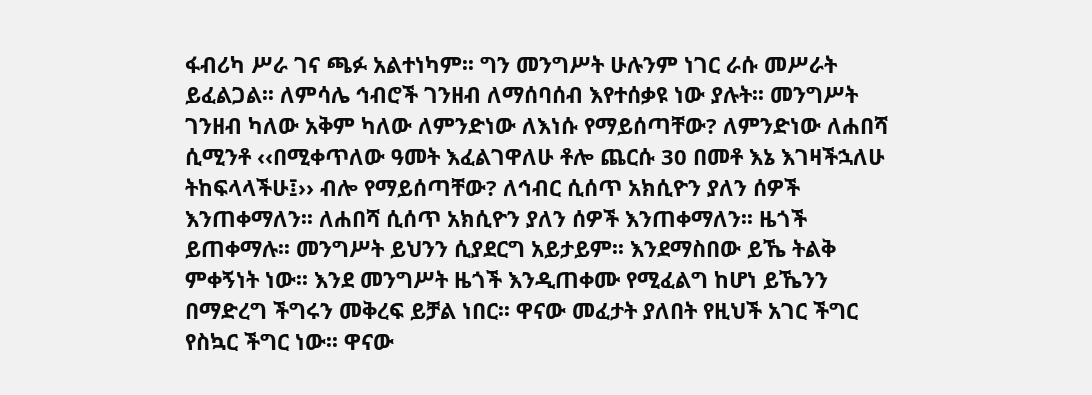ፋብሪካ ሥራ ገና ጫፉ አልተነካም፡፡ ግን መንግሥት ሁሉንም ነገር ራሱ መሥራት ይፈልጋል፡፡ ለምሳሌ ኅብሮች ገንዘብ ለማሰባሰብ እየተሰቃዩ ነው ያሉት፡፡ መንግሥት ገንዘብ ካለው አቅም ካለው ለምንድነው ለእነሱ የማይሰጣቸው? ለምንድነው ለሐበሻ ሲሚንቶ ‹‹በሚቀጥለው ዓመት እፈልገዋለሁ ቶሎ ጨርሱ 30 በመቶ እኔ እገዛችኋለሁ ትከፍላላችሁ፤›› ብሎ የማይሰጣቸው? ለኅብር ሲሰጥ አክሲዮን ያለን ሰዎች እንጠቀማለን፡፡ ለሐበሻ ሲሰጥ አክሲዮን ያለን ሰዎች እንጠቀማለን፡፡ ዜጎች ይጠቀማሉ፡፡ መንግሥት ይህንን ሲያደርግ አይታይም፡፡ እንደማስበው ይኼ ትልቅ ምቀኝነት ነው፡፡ እንደ መንግሥት ዜጎች እንዲጠቀሙ የሚፈልግ ከሆነ ይኼንን በማድረግ ችግሩን መቅረፍ ይቻል ነበር፡፡ ዋናው መፈታት ያለበት የዚህች አገር ችግር የስኳር ችግር ነው፡፡ ዋናው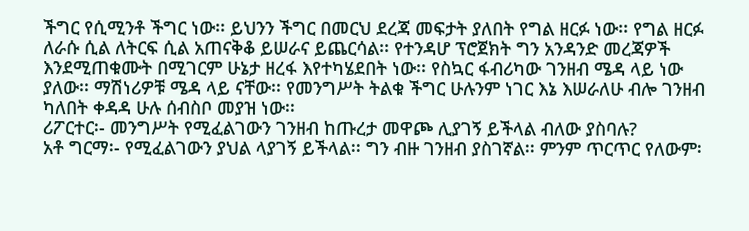ችግር የሲሚንቶ ችግር ነው፡፡ ይህንን ችግር በመርህ ደረጃ መፍታት ያለበት የግል ዘርፉ ነው፡፡ የግል ዘርፉ ለራሱ ሲል ለትርፍ ሲል አጠናቅቆ ይሠራና ይጨርሳል፡፡ የተንዳሆ ፕሮጀክት ግን አንዳንድ መረጃዎች እንደሚጠቁሙት በሚገርም ሁኔታ ዘረፋ እየተካሄደበት ነው፡፡ የስኳር ፋብሪካው ገንዘብ ሜዳ ላይ ነው ያለው፡፡ ማሽነሪዎቹ ሜዳ ላይ ናቸው፡፡ የመንግሥት ትልቁ ችግር ሁሉንም ነገር እኔ እሠራለሁ ብሎ ገንዘብ ካለበት ቀዳዳ ሁሉ ሰብስቦ መያዝ ነው፡፡
ሪፖርተር፡- መንግሥት የሚፈልገውን ገንዘብ ከጡረታ መዋጮ ሊያገኝ ይችላል ብለው ያስባሉ?
አቶ ግርማ፡- የሚፈልገውን ያህል ላያገኝ ይችላል፡፡ ግን ብዙ ገንዘብ ያስገኛል፡፡ ምንም ጥርጥር የለውም፡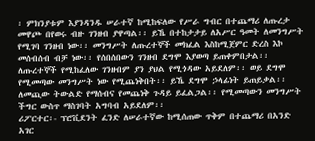፡ ምክንያቱም እያንዳንዱ ሠራተኛ ከሚከፍለው የሥራ ግብር በተጨማሪ ለጡረታ መዋጮ በየወሩ ብዙ ገንዘብ ያዋጣል፡፡ ይኼ በተከታታይ ለአሥር ዓመት ለመንግሥት የሚገባ ገንዘብ ነው፡፡ መንግሥት ለጡረተኞች መክፈል እስከሚጀምር ድረስ እኮ መሰብሰብ ብቻ ነው፡፡ የሰበሰበውን ገንዘብ ደግሞ እያወጣ ይጠቀምበታል፡፡ ለጡረተኞች የሚከፈለው ገንዘብም ያን ያህል የሚጎዳው አይደለም፡፡ ወይ ደግሞ የሚመጣው መንግሥት ነው የሚጨነቅበት፡፡ ይኼ ደግሞ ኃላፊነት ይጠይቃል፡፡ ለመጪው ትውልድ የማሰብና የመጨነቅ ጉዳይ ይፈልጋል፡፡ የሚመጣውን መንግሥት ችግር ውስጥ ማስገባት አግባብ አይደለም፡፡
ሪፖርተር፡- ፕሮቪደንት ፈንድ ለሠራተኛው ከሚሰጠው ጥቅም በተጨማሪ በአንድ አገር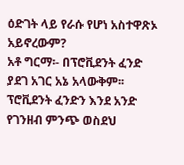ዕድገት ላይ የራሱ የሆነ አስተዋጽኦ አይኖረውም?
አቶ ግርማ፡- በፕሮቪደንት ፈንድ ያደገ አገር አኔ አላውቅም፡፡ ፕሮቪደንት ፈንድን እንደ አንድ የገንዘብ ምንጭ ወስደህ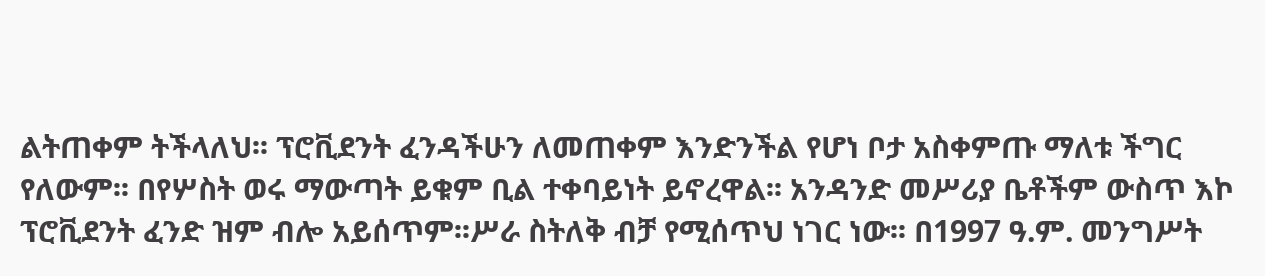ልትጠቀም ትችላለህ፡፡ ፕሮቪደንት ፈንዳችሁን ለመጠቀም እንድንችል የሆነ ቦታ አስቀምጡ ማለቱ ችግር የለውም፡፡ በየሦስት ወሩ ማውጣት ይቁም ቢል ተቀባይነት ይኖረዋል፡፡ አንዳንድ መሥሪያ ቤቶችም ውስጥ እኮ ፕሮቪደንት ፈንድ ዝም ብሎ አይሰጥም፡፡ሥራ ስትለቅ ብቻ የሚሰጥህ ነገር ነው፡፡ በ1997 ዓ.ም. መንግሥት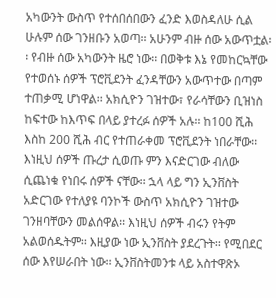አካውንት ውስጥ የተሰበሰበውን ፈንድ እወስዳለሁ ሲል ሁሉም ሰው ገንዘቡን አወጣ፡፡ አሁንም ብዙ ሰው አውጥቷል፡፡ የብዙ ሰው አካውንት ዜሮ ነው፡፡ በወቅቱ እኔ የመከርኳቸው የተወሰኑ ሰዎች ፕሮቪደንት ፈንዳቸውን አውጥተው በጣም ተጠቃሚ ሆነዋል፡፡ አክሲዮን ገዝተው፣ የራሳቸውን ቢዝነስ ከፍተው ከእጥፍ በላይ ያተረፉ ሰዎች አሉ፡፡ ከ100 ሺሕ እስከ 200 ሺሕ ብር የተጠራቀመ ፕሮቪደንት ነበራቸው፡፡ እነዚህ ሰዎች ጡረታ ሲወጡ ምን እናድርገው ብለው ሲጨነቁ የነበሩ ሰዎች ናቸው፡፡ ኋላ ላይ ግን ኢንቨስት አድርገው የተለያዩ ባንኮች ውስጥ አክሲዮን ገዝተው ገንዘባቸውን መልሰዋል፡፡ እነዚህ ሰዎች ብሩን የትም አልወሰዱትም፡፡ እዚያው ነው ኢንቨስት ያደረጉት፡፡ የሚበደር ሰው እየሠራበት ነው፡፡ ኢንቨስትመንቱ ላይ አስተዋጽኦ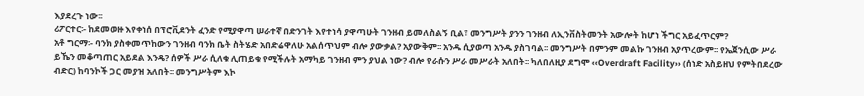እያደረጉ ነው፡፡
ሪፖርተር፡- ከደመወዙ እየቀነሰ በፕሮቪደንት ፈንድ የሚያዋጣ ሠራተኛ በድንገት እየተነሳ ያዋጣሁት ገንዘብ ይመለስልኝ ቢል፣ መንግሥት ያንን ገንዘብ ለኢንቨስትመንት አውሎት ከሆነ ችግር አይፈጥርም?
አቶ ግርማ፡- ባንክ ያስቀመጥከውን ገንዘብ ባንክ ቤት ስትሄድ አበድሬዋለሁ አልሰጥህም ብሎ ያውቃል? አያውቅም፡፡ አንዱ ሲያወጣ አንዱ ያስገባል፡፡ መንግሥት በምንም መልኩ ገንዘብ አያጥረውም፡፡ የኤጀንሲው ሥራ ይኼን መቆጣጠር አይደል እንዴ? ሰዎች ሥራ ሲለቁ ሊጠይቁ የሚችሉት አማካይ ገንዘብ ምን ያህል ነው? ብሎ የራሱን ሥራ መሥራት አለበት፡፡ ካለበለዚያ ደግሞ ‹‹Overdraft Facility›› (ሰነድ አስይዘህ የምትበደረው ብድር) ከባንኮች ጋር መያዝ አለበት፡፡ መንግሥትም እኮ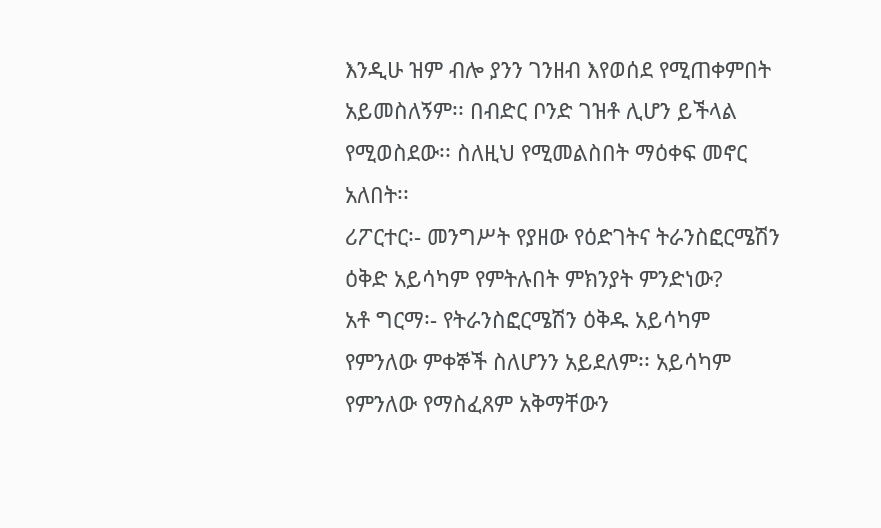እንዲሁ ዝም ብሎ ያንን ገንዘብ እየወሰደ የሚጠቀምበት አይመስለኝም፡፡ በብድር ቦንድ ገዝቶ ሊሆን ይችላል የሚወስደው፡፡ ስለዚህ የሚመልስበት ማዕቀፍ መኖር አለበት፡፡
ሪፖርተር፡- መንግሥት የያዘው የዕድገትና ትራንስፎርሜሽን ዕቅድ አይሳካም የምትሉበት ምክንያት ምንድነው?
አቶ ግርማ፡- የትራንስፎርሜሽን ዕቅዱ አይሳካም የምንለው ምቀኞች ስለሆንን አይደለም፡፡ አይሳካም የምንለው የማስፈጸም አቅማቸውን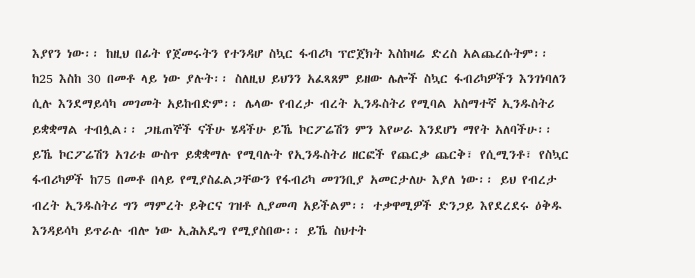እያየን ነው፡፡ ከዚህ በፊት የጀመሩትን የተንዳሆ ስኳር ፋብሪካ ፕሮጀክት እስከዛሬ ድረስ አልጨረሱትም፡፡ ከ25 እስከ 30 በመቶ ላይ ነው ያሉት፡፡ ስለዚህ ይህንን አፈጻጸም ይዘው ሌሎች ስኳር ፋብሪካዎችን እንገነባለን ሲሉ እንደማይሳካ መገመት አይከብድም፡፡ ሌላው የብረታ ብረት ኢንዱስትሪ የሚባል አስማተኛ ኢንዱስትሪ ይቋቋማል ተብሏል፡፡ ጋዜጠኞች ናችሁ ሄዳችሁ ይኼ ኮርፖሬሽን ምን እየሠራ እንደሆነ ማየት አለባችሁ፡፡ ይኼ ኮርፖሬሽን አገሪቱ ውስጥ ይቋቋማሉ የሚባሉት የኢንዱስትሪ ዘርፎች የጨርቃ ጨርቅ፣ የሲሚንቶ፣ የስኳር ፋብሪካዎች ከ75 በመቶ በላይ የሚያስፈልጋቸውን የፋብሪካ መገንቢያ አመርታለሁ እያለ ነው፡፡ ይህ የብረታ ብረት ኢንዱስትሪ ግን ማምረት ይቅርና ገዝቶ ሊያመጣ አይችልም፡፡ ተቃዋሚዎች ድንጋይ እየደረደሩ ዕቅዱ እንዳይሳካ ይጥራሉ ብሎ ነው ኢሕአዴግ የሚያስበው፡፡ ይኼ ስህተት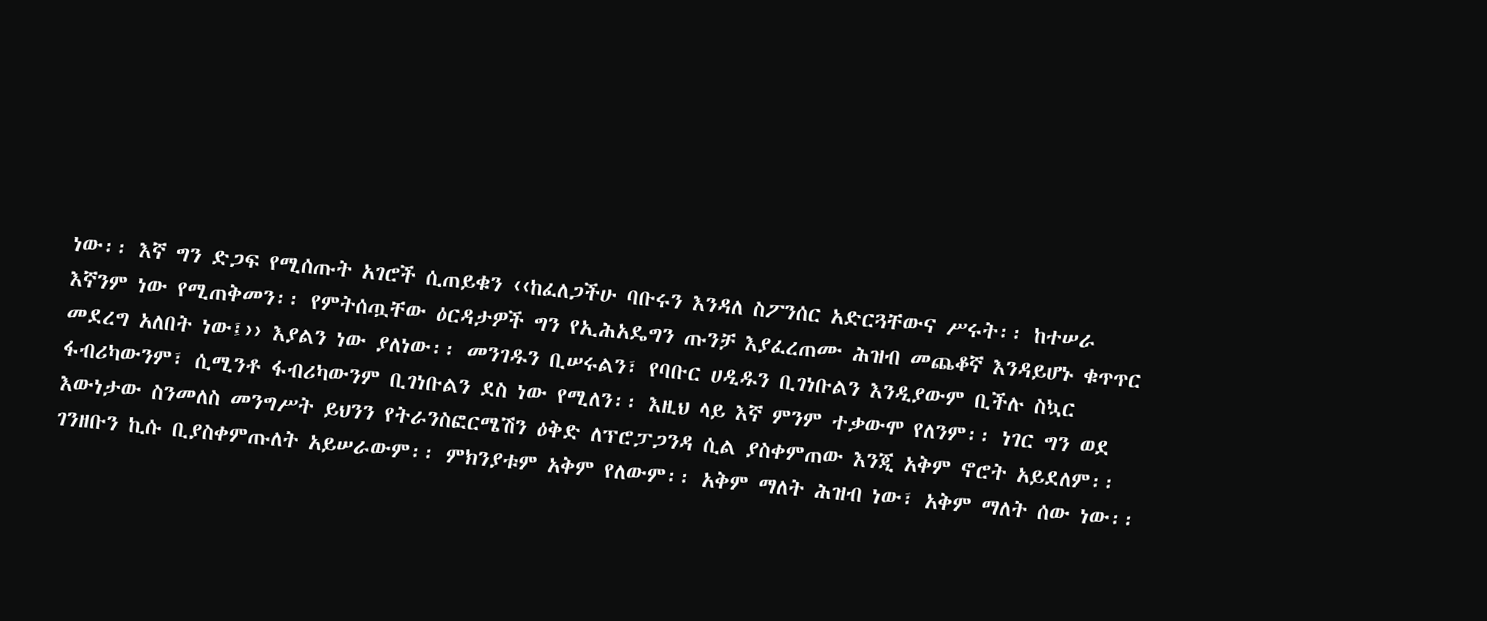ነው፡፡ እኛ ግን ድጋፍ የሚሰጡት አገሮች ሲጠይቁን ‹‹ከፈለጋችሁ ባቡሩን እንዳለ ስፖንሰር አድርጓቸውና ሥሩት፡፡ ከተሠራ እኛንም ነው የሚጠቅመን፡፡ የምትሰጧቸው ዕርዳታዎች ግን የኢሕአዴግን ጡንቻ እያፈረጠሙ ሕዝብ መጨቆኛ እንዳይሆኑ ቁጥጥር መደረግ አለበት ነው፤›› እያልን ነው ያለነው፡፡ መንገዱን ቢሠሩልን፣ የባቡር ሀዲዱን ቢገነቡልን እንዲያውም ቢችሉ ስኳር ፋብሪካውንም፣ ሲሚንቶ ፋብሪካውንም ቢገነቡልን ደስ ነው የሚለን፡፡ እዚህ ላይ እኛ ምንም ተቃውሞ የለንም፡፡ ነገር ግን ወደ እውነታው ስንመለስ መንግሥት ይህንን የትራንስፎርሜሽን ዕቅድ ለፕሮፓጋንዳ ሲል ያስቀምጠው እንጂ አቅም ኖሮት አይደለም፡፡ ገንዘቡን ኪሱ ቢያስቀምጡለት አይሠራውም፡፡ ምክንያቱም አቅም የለውም፡፡ አቅም ማለት ሕዝብ ነው፣ አቅም ማለት ሰው ነው፡፡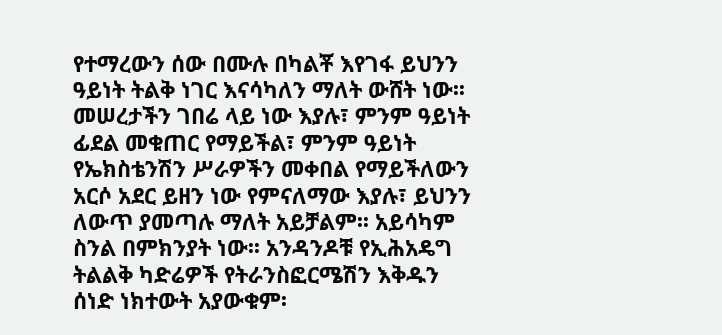የተማረውን ሰው በሙሉ በካልቾ እየገፋ ይህንን ዓይነት ትልቅ ነገር እናሳካለን ማለት ውሸት ነው፡፡ መሠረታችን ገበሬ ላይ ነው እያሉ፣ ምንም ዓይነት ፊደል መቁጠር የማይችል፣ ምንም ዓይነት የኤክስቴንሽን ሥራዎችን መቀበል የማይችለውን አርሶ አደር ይዘን ነው የምናለማው እያሉ፣ ይህንን ለውጥ ያመጣሉ ማለት አይቻልም፡፡ አይሳካም ስንል በምክንያት ነው፡፡ አንዳንዶቹ የኢሕአዴግ ትልልቅ ካድሬዎች የትራንስፎርሜሽን እቅዱን ሰነድ ነክተውት አያውቁም፡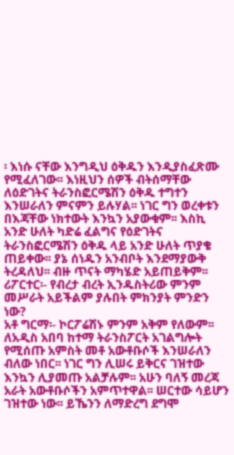፡ እነሱ ናቸው እንግዲህ ዕቅዱን እንዲያስፈጽሙ የሚፈለገው፡፡ እነዚህን ሰዎች ብትሰማቸው ለዕድገትና ትራንስፎርሜሽን ዕቅዱ ተግተን እንሠራለን ምናምን ይሉሃል፡፡ ነገር ግን ወረቀቱን በእጃቸው ነክተውት እንኳን አያውቁም፡፡ እስኪ አንድ ሁለት ካድሬ ፈልግና የዕድገትና ትራንስፎርሜሽን ዕቅዱ ላይ አንድ ሁለት ጥያቄ ጠይቀው፡፡ ያኔ ሰነዱን አንብቦት እንደማያውቅ ትረዳለህ፡፡ ብዙ ጥናት ማካሄድ አይጠይቅም፡፡
ሪፖርተር፡- የብረታ ብረት ኢንዱስትሪው ምንም መሥራት አይችልም ያሉበት ምክንያት ምንድን ነው?
አቶ ግርማ፡- ኮርፖሬሽኑ ምንም አቅም የለውም፡፡ ለአዲስ አበባ ከተማ ትራንስፖርት አገልግሎት የሚሰጡ አምስት መቶ አውቶቡሶች እንሠራለን ብለው ነበር፡፡ ነገር ግን ሊሠሩ ይቅርና ገዝተው እንኳን ሊያመጡ አልቻሉም፡፡ አሁን ባለኝ መረጃ አራት አውቶቡሶችን አምጥተዋል፡፡ ሠርተው ሳይሆን ገዝተው ነው፡፡ ይኼንን ለማድረግ ደግሞ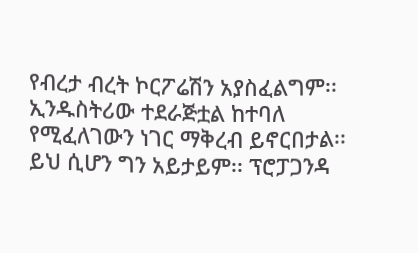የብረታ ብረት ኮርፖሬሽን አያስፈልግም፡፡ ኢንዱስትሪው ተደራጅቷል ከተባለ የሚፈለገውን ነገር ማቅረብ ይኖርበታል፡፡ ይህ ሲሆን ግን አይታይም፡፡ ፕሮፓጋንዳ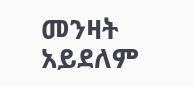መንዛት አይደለም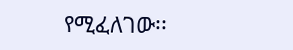የሚፈለገው፡፡